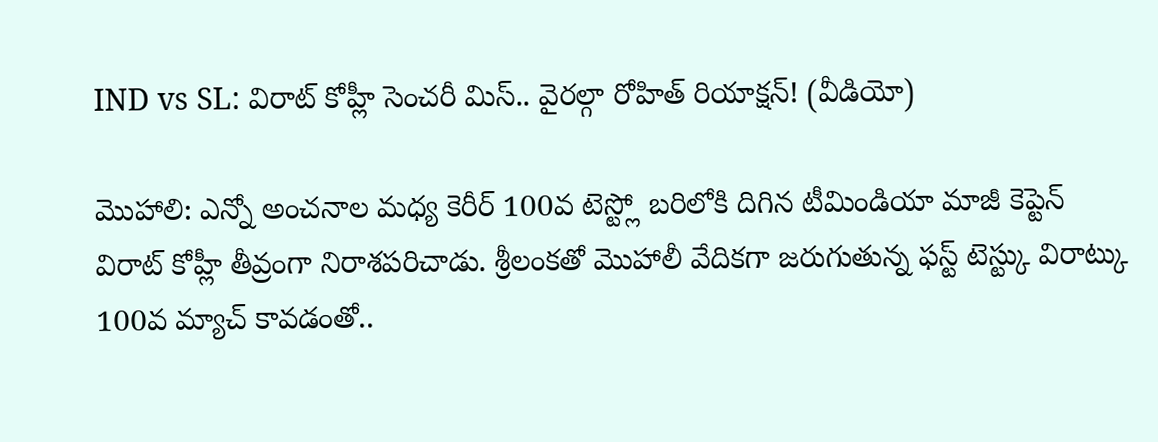IND vs SL: విరాట్ కోహ్లీ సెంచరీ మిస్.. వైరల్గా రోహిత్ రియాక్షన్! (వీడియో)

మొహాలి: ఎన్నో అంచనాల మధ్య కెరీర్ 100వ టెస్ట్లో బరిలోకి దిగిన టీమిండియా మాజీ కెప్టెన్ విరాట్ కోహ్లీ తీవ్రంగా నిరాశపరిచాడు. శ్రీలంకతో మొహాలీ వేదికగా జరుగుతున్న ఫస్ట్ టెస్ట్కు విరాట్కు 100వ మ్యాచ్ కావడంతో..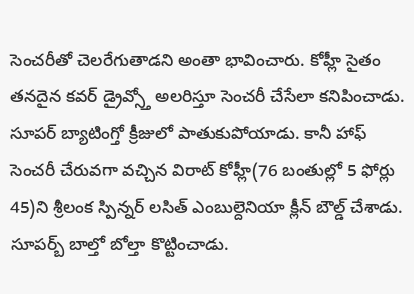సెంచరీతో చెలరేగుతాడని అంతా భావించారు. కోహ్లీ సైతం తనదైన కవర్ డ్రైవ్స్తో అలరిస్తూ సెంచరీ చేసేలా కనిపించాడు. సూపర్ బ్యాటింగ్తో క్రీజులో పాతుకుపోయాడు. కానీ హాఫ్ సెంచరీ చేరువగా వచ్చిన విరాట్ కోహ్లీ(76 బంతుల్లో 5 ఫోర్లు 45)ని శ్రీలంక స్పిన్నర్ లసిత్ ఎంబుల్దెనియా క్లీన్ బౌల్డ్ చేశాడు. సూపర్బ్ బాల్తో బోల్తా కొట్టించాడు.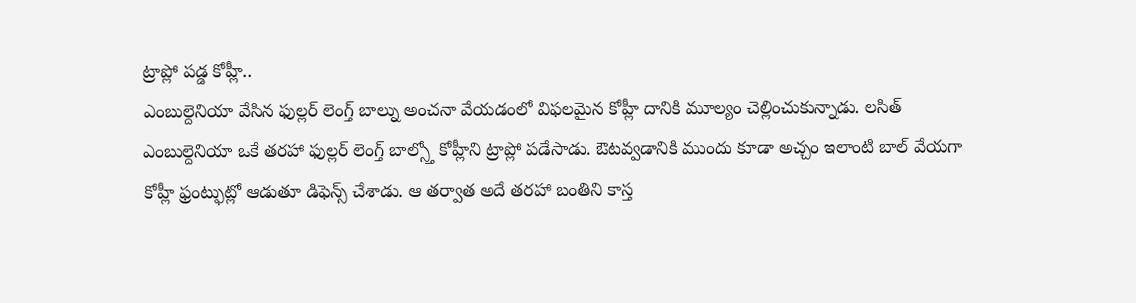ట్రాప్లో పడ్డ కోహ్లీ..
ఎంబుల్దెనియా వేసిన ఫుల్లర్ లెంగ్త్ బాల్ను అంచనా వేయడంలో విఫలమైన కోహ్లీ దానికి మూల్యం చెల్లించుకున్నాడు. లసిత్ ఎంబుల్దెనియా ఒకే తరహా ఫుల్లర్ లెంగ్త్ బాల్స్తో కోహ్లీని ట్రాప్లో పడేసాడు. ఔటవ్వడానికి ముందు కూడా అచ్చం ఇలాంటి బాల్ వేయగా కోహ్లీ ఫ్రంట్ఫుట్లో ఆడుతూ డిఫెన్స్ చేశాడు. ఆ తర్వాత అదే తరహా బంతిని కాస్త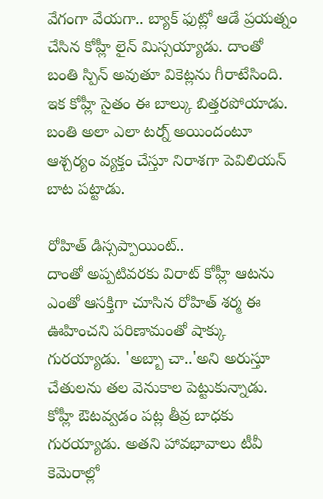వేగంగా వేయగా.. బ్యాక్ ఫుట్లో ఆడే ప్రయత్నం చేసిన కోహ్లీ లైన్ మిస్సయ్యాడు. దాంతో బంతి స్పిన్ అవుతూ వికెట్లను గీరాటేసింది. ఇక కోహ్లీ సైతం ఈ బాల్కు బిత్తరపోయాడు. బంతి అలా ఎలా టర్న్ అయిందంటూ ఆశ్చర్యం వ్యక్తం చేస్తూ నిరాశగా పెవిలియన్ బాట పట్టాడు.

రోహిత్ డిస్సప్పాయింట్..
దాంతో అప్పటివరకు విరాట్ కోహ్లీ ఆటను ఎంతో ఆసక్తిగా చూసిన రోహిత్ శర్మ ఈ ఊహించని పరిణామంతో షాక్కు గురయ్యాడు. 'అబ్బా చా..'అని అరుస్తూ చేతులను తల వెనుకాల పెట్టుకున్నాడు. కోహ్లీ ఔటవ్వడం పట్ల తీవ్ర బాధకు గురయ్యాడు. అతని హావభావాలు టీవీ కెమెరాల్లో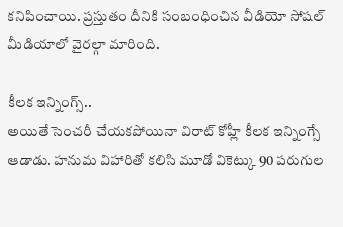కనిపించాయి. ప్రస్తుతం దీనికి సంబంధించిన వీడియో సోషల్ మీడియాలో వైరల్గా మారింది.

కీలక ఇన్నింగ్స్..
అయితే సెంచరీ చేయకపోయినా విరాట్ కోహ్లీ కీలక ఇన్నింగ్సే ఆడాడు. హనుమ విహారితో కలిసి మూడో వికెట్కు 90 పరుగుల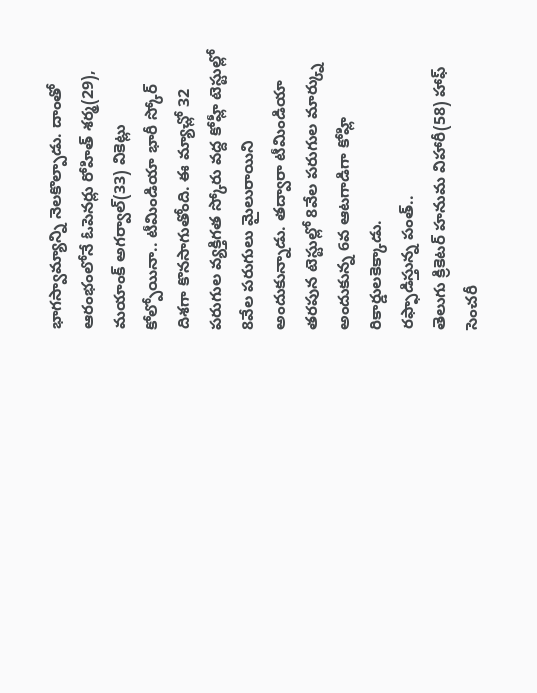భాగస్వామ్యాన్ని నెలకొల్పాడు. దాంతో ఆరంభంలోనే ఓపెనర్లు రోహిత్ శర్మ(29), మయాంక్ అగర్వాల్(33) వికెట్లు కోల్పోయినా.. టీమిండియా భారీ స్కోర్ దిశగా కొనసాగుతోంది. ఈ మ్యాచ్లో 32 పరుగుల వ్యక్తిగత స్కోరు వద్ద కోహ్లీ టెస్టుల్లో 8వేల పరుగులు మైలురాయిని అందుకున్నాడు. తద్వారా టీమిండియా తరపున టెస్టుల్లో 8వేల పరుగుల మార్క్ను అందుకున్న 6వ ఆటగాడిగా కోహ్లి రికార్డులకెక్కాడు.
రఫ్ఫాడిస్తున్న పంత్..
తెలుగు క్రికెటర్ హనుమ విహారీ(58) హాఫ్ సెంచరీ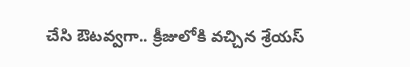చేసి ఔటవ్వగా.. క్రీజులోకి వచ్చిన శ్రేయస్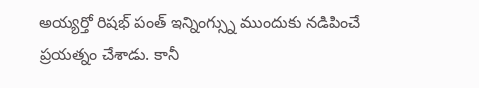అయ్యర్తో రిషభ్ పంత్ ఇన్నింగ్స్ను ముందుకు నడిపించే ప్రయత్నం చేశాడు. కానీ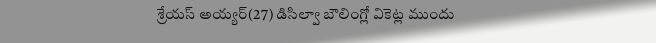శ్రేయస్ అయ్యర్(27) డిసిల్వా బౌలింగ్లో వికెట్ల ముందు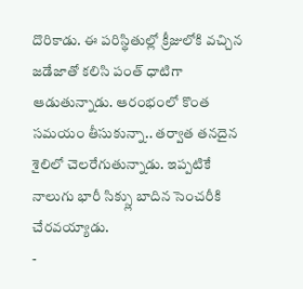దొరికాడు. ఈ పరిస్థితుల్లో క్రీజులోకి వచ్చిన జడేజాతో కలిసి పంత్ ధాటిగా ఆడుతున్నాడు. ఆరంభంలో కొంత సమయం తీసుకున్నా.. తర్వాత తనదైన శైలిలో చెలరేగుతున్నాడు. ఇప్పటికే నాలుగు భారీ సిక్స్లు బాదిన సెంచరీకి చేరవయ్యాడు.
-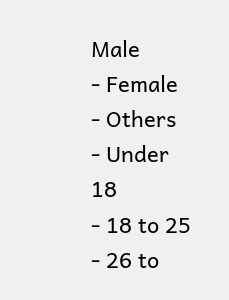Male
- Female
- Others
- Under 18
- 18 to 25
- 26 to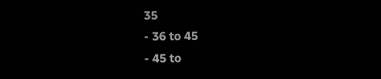35
- 36 to 45
- 45 to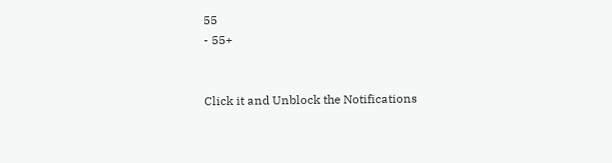55
- 55+


Click it and Unblock the Notifications